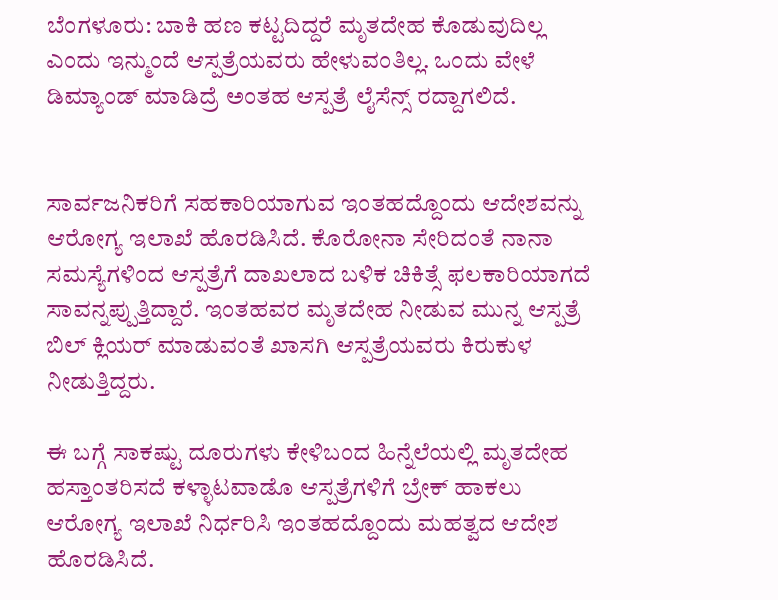ಬೆಂಗಳೂರು: ಬಾಕಿ ಹಣ ಕಟ್ಟದಿದ್ದರೆ ಮೃತದೇಹ ಕೊಡುವುದಿಲ್ಲ ಎಂದು ಇನ್ಮುಂದೆ ಆಸ್ಪತ್ರೆಯವರು ಹೇಳುವಂತಿಲ್ಲ. ಒಂದು ವೇಳೆ ಡಿಮ್ಯಾಂಡ್ ಮಾಡಿದ್ರೆ ಅಂತಹ ಆಸ್ಪತ್ರೆ ಲೈಸೆನ್ಸ್ ರದ್ದಾಗಲಿದೆ.


ಸಾರ್ವಜನಿಕರಿಗೆ ಸಹಕಾರಿಯಾಗುವ ಇಂತಹದ್ದೊಂದು ಆದೇಶವನ್ನು ಆರೋಗ್ಯ ಇಲಾಖೆ ಹೊರಡಿಸಿದೆ. ಕೊರೋನಾ ಸೇರಿದಂತೆ ನಾನಾ ಸಮಸ್ಯೆಗಳಿಂದ ಆಸ್ಪತ್ರೆಗೆ ದಾಖಲಾದ ಬಳಿಕ ಚಿಕಿತ್ಸೆ ಫಲಕಾರಿಯಾಗದೆ ಸಾವನ್ನಪ್ಪುತ್ತಿದ್ದಾರೆ. ಇಂತಹವರ ಮೃತದೇಹ ನೀಡುವ ಮುನ್ನ ಆಸ್ಪತ್ರೆ ಬಿಲ್ ಕ್ಲಿಯರ್ ಮಾಡುವಂತೆ ಖಾಸಗಿ ಆಸ್ಪತ್ರೆಯವರು ಕಿರುಕುಳ ನೀಡುತ್ತಿದ್ದರು.

ಈ ಬಗ್ಗೆ ಸಾಕಷ್ಟು ದೂರುಗಳು ಕೇಳಿಬಂದ ಹಿನ್ನೆಲೆಯಲ್ಲಿ ಮೃತದೇಹ ಹಸ್ತಾಂತರಿಸದೆ ಕಳ್ಳಾಟವಾಡೊ ಆಸ್ಪತ್ರೆಗಳಿಗೆ ಬ್ರೇಕ್ ಹಾಕಲು ಆರೋಗ್ಯ ಇಲಾಖೆ ನಿರ್ಧರಿಸಿ ಇಂತಹದ್ದೊಂದು ಮಹತ್ವದ ಆದೇಶ ಹೊರಡಿಸಿದೆ.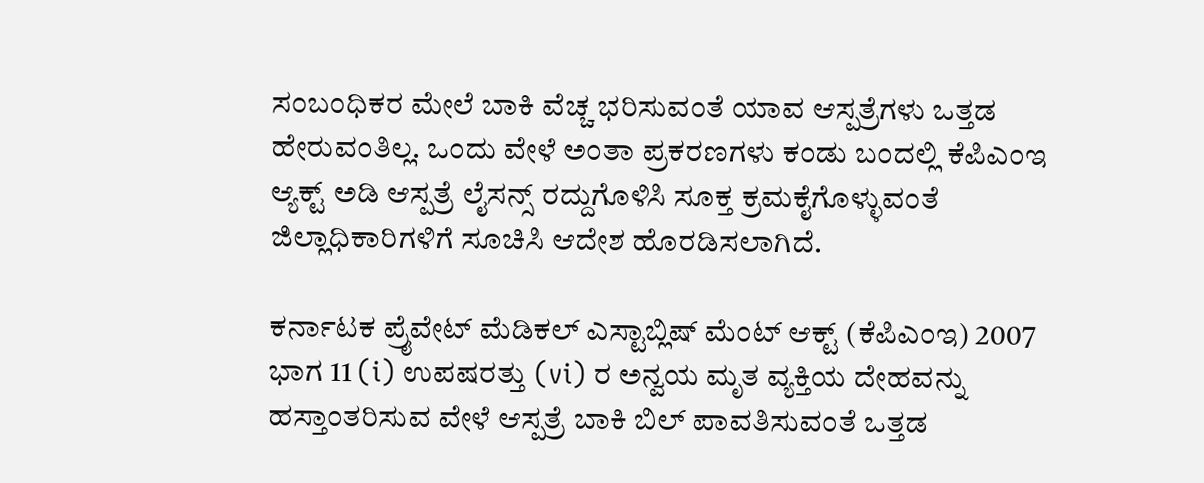ಸಂಬಂಧಿಕರ ಮೇಲೆ ಬಾಕಿ ವೆಚ್ಚ ಭರಿಸುವಂತೆ ಯಾವ ಆಸ್ಪತ್ರೆಗಳು ಒತ್ತಡ ಹೇರುವಂತಿಲ್ಲ. ಒಂದು ವೇಳೆ ಅಂತಾ ಪ್ರಕರಣಗಳು ಕಂಡು ಬಂದಲ್ಲಿ ಕೆಪಿಎಂಇ ಆ್ಯಕ್ಟ್ ಅಡಿ ಆಸ್ಪತ್ರೆ ಲೈಸನ್ಸ್ ರದ್ದುಗೊಳಿಸಿ ಸೂಕ್ತ ಕ್ರಮಕೈಗೊಳ್ಳುವಂತೆ ಜಿಲ್ಲಾಧಿಕಾರಿಗಳಿಗೆ ಸೂಚಿಸಿ ಆದೇಶ ಹೊರಡಿಸಲಾಗಿದೆ.

ಕರ್ನಾಟಕ ಪ್ರೈವೇಟ್ ಮೆಡಿಕಲ್ ಎಸ್ಟಾಬ್ಲಿಷ್ ಮೆಂಟ್ ಆಕ್ಟ್ (ಕೆಪಿಎಂಇ) 2007 ಭಾಗ 11 (i) ಉಪಷರತ್ತು (vi) ರ ಅನ್ವಯ ಮೃತ ವ್ಯಕ್ತಿಯ ದೇಹವನ್ನು ಹಸ್ತಾಂತರಿಸುವ ವೇಳೆ ಆಸ್ಪತ್ರೆ ಬಾಕಿ ಬಿಲ್ ಪಾವತಿಸುವಂತೆ ಒತ್ತಡ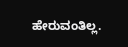ಹೇರುವಂತಿಲ್ಲ.